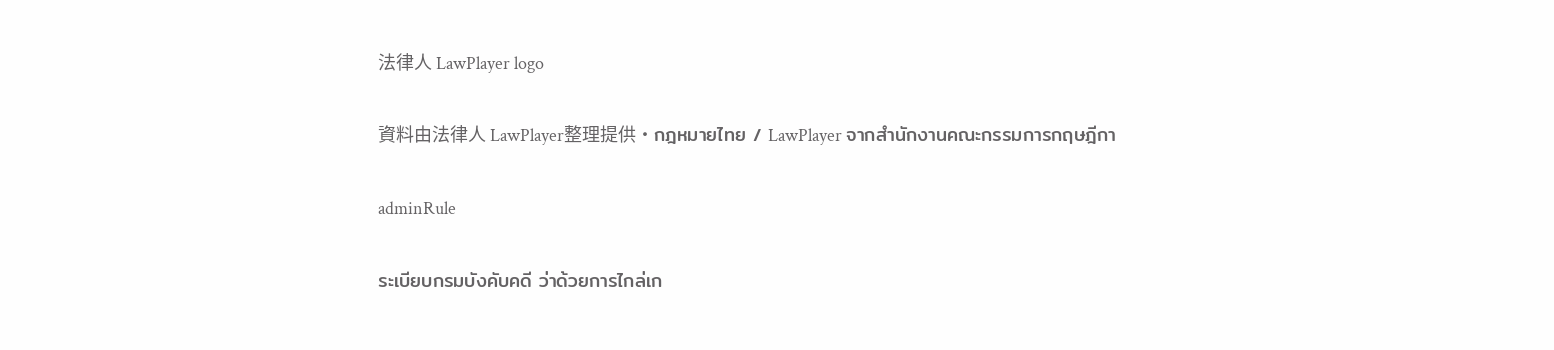法律人 LawPlayer logo

資料由法律人 LawPlayer整理提供·กฎหมายไทย / LawPlayer จากสำนักงานคณะกรรมการกฤษฎีกา

adminRule

ระเบียบกรมบังคับคดี ว่าด้วยการไกล่เก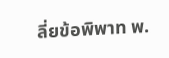ลี่ยข้อพิพาท พ.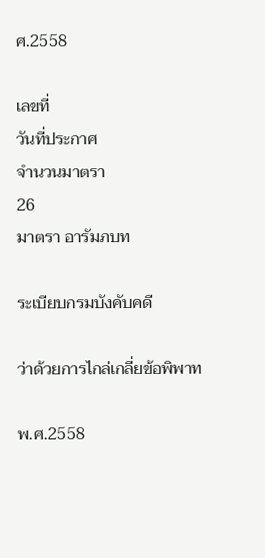ศ.2558

เลขที่
วันที่ประกาศ
จำนวนมาตรา
26
มาตรา อารัมภบท

ระเบียบกรมบังคับคดี

ว่าด้วยการไกล่เกลี่ยข้อพิพาท

พ.ศ.2558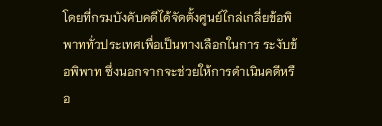โดยที่กรมบังคับคดีได้จัดตั้งศูนย์ไกล่เกลี่ยข้อพิพาททั่วประเทศเพื่อเป็นทางเลือกในการ ระงับข้อพิพาท ซึ่งนอกจากจะช่วยให้การดําเนินคดีหรือ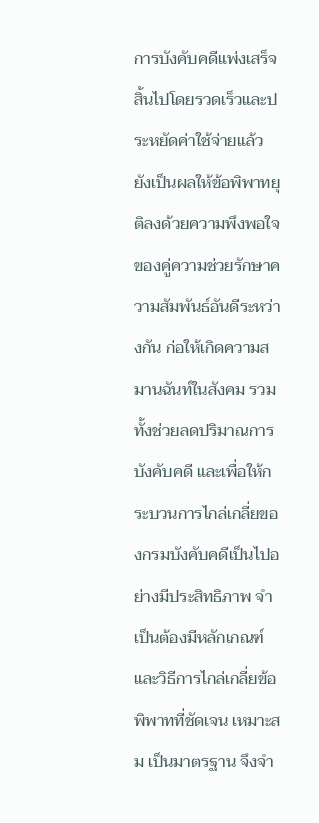การบังคับคดีแพ่งเสร็จสิ้นไปโดยรวดเร็วและประหยัดค่าใช้จ่ายแล้ว ยังเป็นผลให้ข้อพิพาทยุติลงด้วยความพึงพอใจของคู่ความช่วยรักษาความสัมพันธ์อันดีระหว่างกัน ก่อให้เกิดความสมานฉันท์ในสังคม รวมทั้งช่วยลดปริมาณการบังคับคดี และเพื่อให้กระบวนการไกล่เกลี่ยของกรมบังคับคดีเป็นไปอย่างมีประสิทธิภาพ จําเป็นต้องมีหลักเกณฑ์และวิธีการไกล่เกลี่ยข้อพิพาทที่ชัดเจน เหมาะสม เป็นมาตรฐาน จึงจํา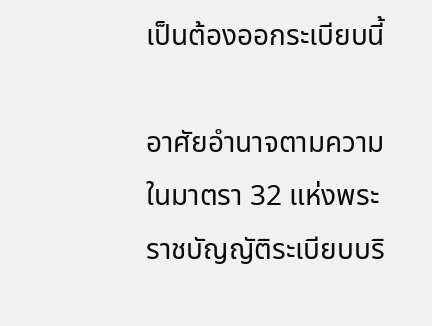เป็นต้องออกระเบียบนี้

อาศัยอํานาจตามความในมาตรา 32 แห่งพระราชบัญญัติระเบียบบริ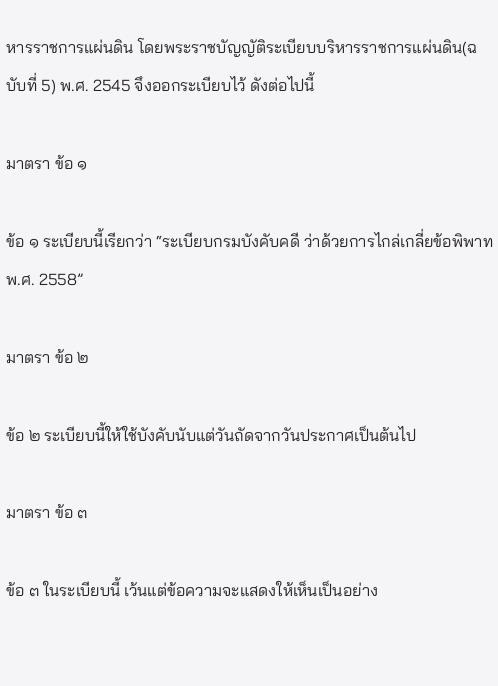หารราชการแผ่นดิน โดยพระราชบัญญัติระเบียบบริหารราชการแผ่นดิน(ฉบับที่ 5) พ.ศ. 2545 จึงออกระเบียบไว้ ดังต่อไปนี้

มาตรา ข้อ ๑

ข้อ ๑ ระเบียบนี้เรียกว่า “ระเบียบกรมบังคับคดี ว่าด้วยการไกล่เกลี่ยข้อพิพาท พ.ศ. 2558”

มาตรา ข้อ ๒

ข้อ ๒ ระเบียบนี้ให้ใช้บังคับนับแต่วันถัดจากวันประกาศเป็นต้นไป

มาตรา ข้อ ๓

ข้อ ๓ ในระเบียบนี้ เว้นแต่ข้อความจะแสดงให้เห็นเป็นอย่าง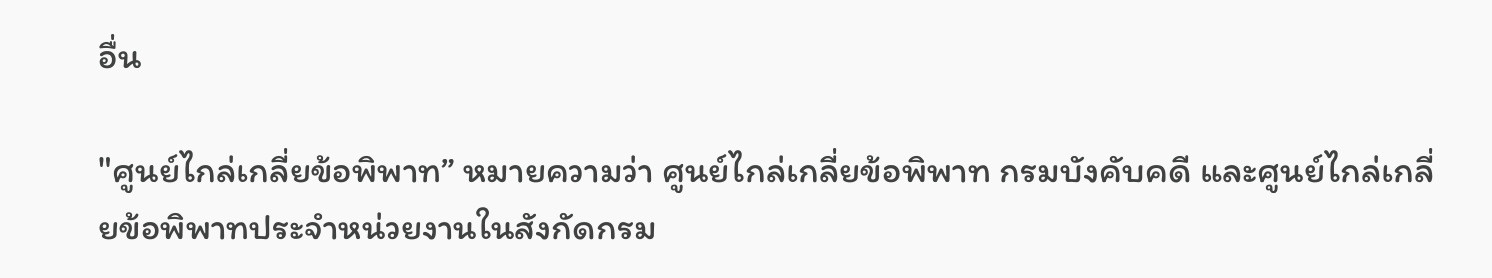อื่น

"ศูนย์ไกล่เกลี่ยข้อพิพาท” หมายความว่า ศูนย์ไกล่เกลี่ยข้อพิพาท กรมบังคับคดี และศูนย์ไกล่เกลี่ยข้อพิพาทประจําหน่วยงานในสังกัดกรม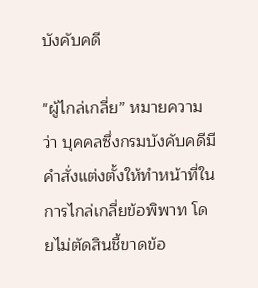บังคับคดี

"ผู้ไกล่เกลี่ย” หมายความว่า บุคคลซึ่งกรมบังคับคดีมีคําสั่งแต่งตั้งให้ทําหน้าที่ในการไกล่เกลี่ยข้อพิพาท โดยไม่ตัดสินชี้ขาดข้อ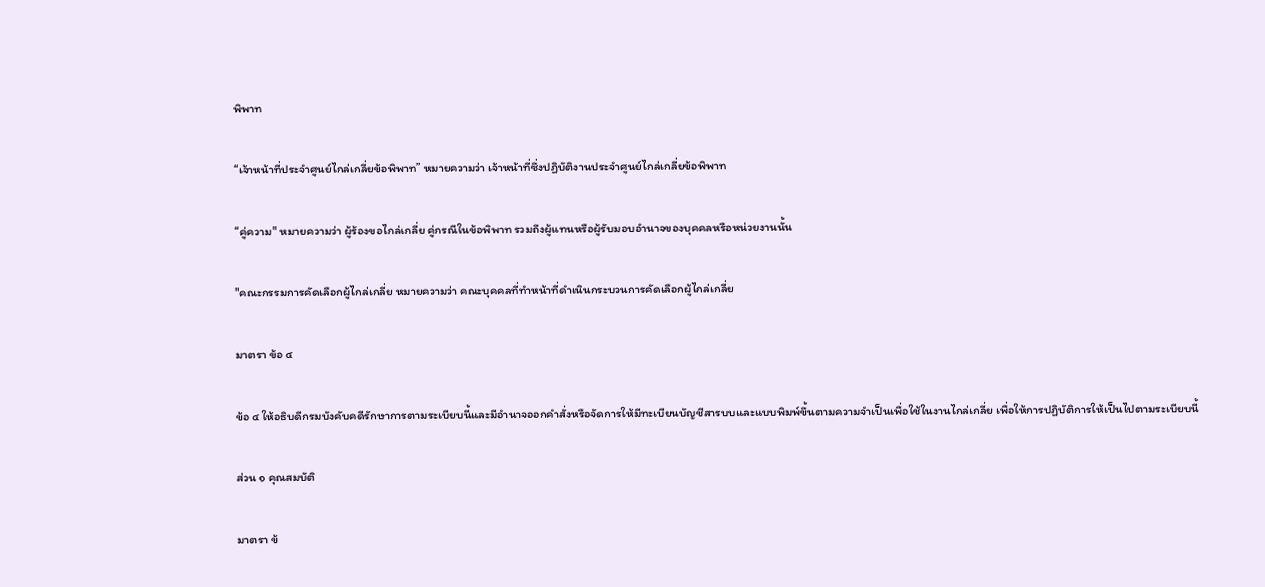พิพาท

“เจ้าหน้าที่ประจําศูนย์ไกล่เกลี่ยข้อพิพาท” หมายความว่า เจ้าหน้าที่ซึ่งปฏิบัติงานประจําศูนย์ไกล่เกลี่ยข้อพิพาท

“คู่ความ" หมายความว่า ผู้ร้องขอไกล่เกลี่ย คู่กรณีในข้อพิพาท รวมถึงผู้แทนหรือผู้รับมอบอํานาจของบุคคลหรือหน่วยงานนั้น

"คณะกรรมการคัดเลือกผู้ไกล่เกลี่ย หมายความว่า คณะบุคคลที่ทําหน้าที่ดําเนินกระบวนการคัดเลือกผู้ไกล่เกลี่ย

มาตรา ข้อ ๔

ข้อ ๔ ให้อธิบดีกรมบังคับคดีรักษาการตามระเบียบนี้และมีอํานาจออกคําสั่งหรือจัดการให้มีทะเบียนบัญชีสารบบและแบบพิมพ์ขึ้นตามความจําเป็นเพื่อใช้ในงานไกล่เกลี่ย เพื่อให้การปฏิบัติการให้เป็นไปตามระเบียบนี้

ส่วน ๑ คุณสมบัติ

มาตรา ข้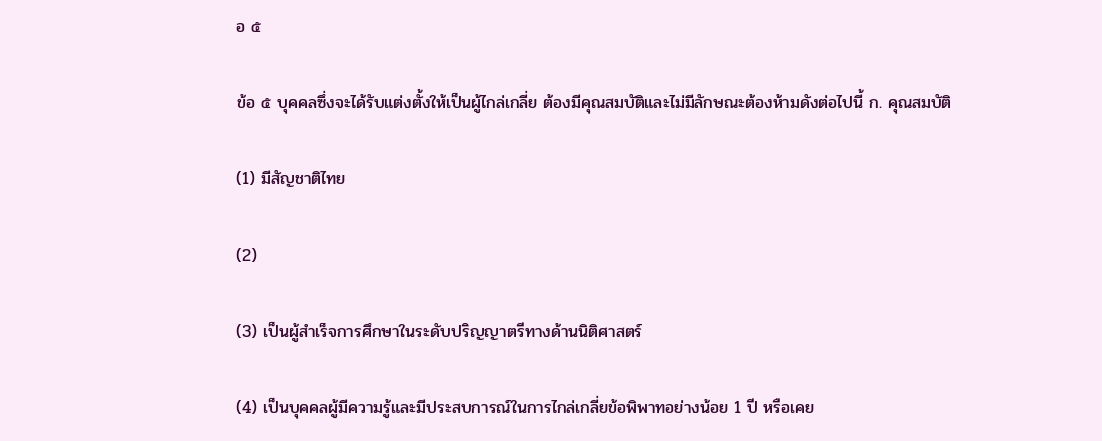อ ๕

ข้อ ๕ บุคคลซึ่งจะได้รับแต่งตั้งให้เป็นผู้ไกล่เกลี่ย ต้องมีคุณสมบัติและไม่มีลักษณะต้องห้ามดังต่อไปนี้ ก. คุณสมบัติ

(1) มีสัญชาติไทย

(2)

(3) เป็นผู้สําเร็จการศึกษาในระดับปริญญาตรีทางด้านนิติศาสตร์

(4) เป็นบุคคลผู้มีความรู้และมีประสบการณ์ในการไกล่เกลี่ยข้อพิพาทอย่างน้อย 1 ปี หรือเคย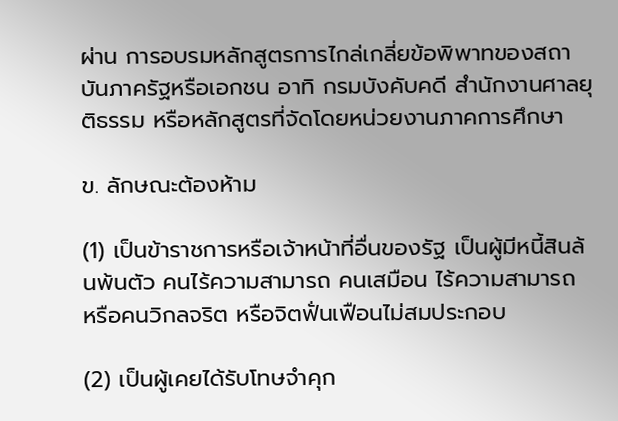ผ่าน การอบรมหลักสูตรการไกล่เกลี่ยข้อพิพาทของสถาบันภาครัฐหรือเอกชน อาทิ กรมบังคับคดี สํานักงานศาลยุติธรรม หรือหลักสูตรที่จัดโดยหน่วยงานภาคการศึกษา

ข. ลักษณะต้องห้าม

(1) เป็นข้าราชการหรือเจ้าหน้าที่อื่นของรัฐ เป็นผู้มีหนี้สินล้นพ้นตัว คนไร้ความสามารถ คนเสมือน ไร้ความสามารถ หรือคนวิกลจริต หรือจิตฟั่นเฟือนไม่สมประกอบ

(2) เป็นผู้เคยได้รับโทษจําคุก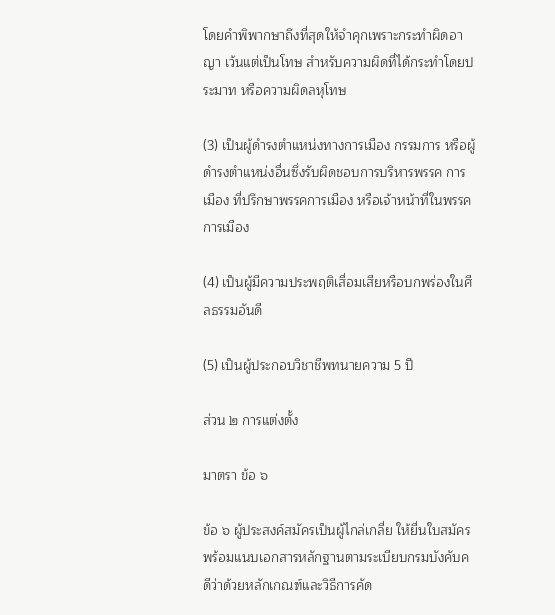โดยคําพิพากษาถึงที่สุดให้จําคุกเพราะกระทําผิดอาญา เว้นแต่เป็นโทษ สําหรับความผิดที่ได้กระทําโดยประมาท หรือความผิดลหุโทษ

(3) เป็นผู้ดํารงตําแหน่งทางการเมือง กรรมการ หรือผู้ดํารงตําแหน่งอื่นซึ่งรับผิดชอบการบริหารพรรค การเมือง ที่ปรึกษาพรรคการเมือง หรือเจ้าหน้าที่ในพรรคการเมือง

(4) เป็นผู้มีความประพฤติเสื่อมเสียหรือบกพร่องในศีลธรรมอันดี

(5) เป็นผู้ประกอบวิชาชีพทนายความ 5 ปี

ส่วน ๒ การแต่งตั้ง

มาตรา ข้อ ๖

ข้อ ๖ ผู้ประสงค์สมัครเป็นผู้ไกล่เกลี่ย ให้ยื่นใบสมัครพร้อมแนบเอกสารหลักฐานตามระเบียบกรมบังคับคดีว่าด้วยหลักเกณฑ์และวิธีการคัด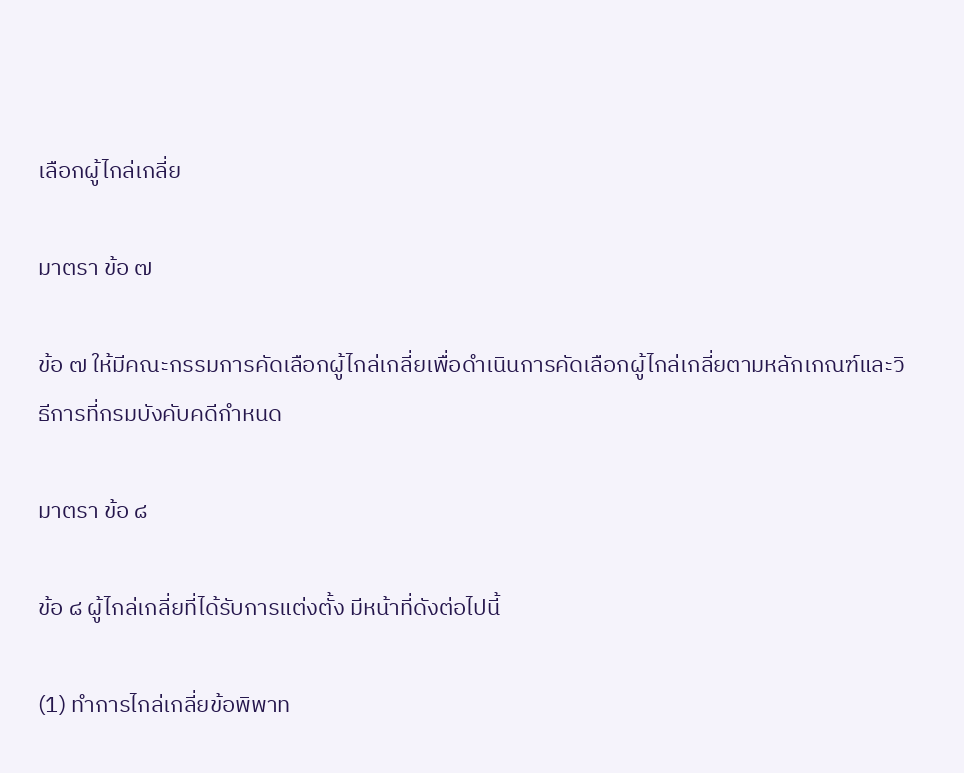เลือกผู้ไกล่เกลี่ย

มาตรา ข้อ ๗

ข้อ ๗ ให้มีคณะกรรมการคัดเลือกผู้ไกล่เกลี่ยเพื่อดําเนินการคัดเลือกผู้ไกล่เกลี่ยตามหลักเกณฑ์และวิธีการที่กรมบังคับคดีกําหนด

มาตรา ข้อ ๘

ข้อ ๘ ผู้ไกล่เกลี่ยที่ได้รับการแต่งตั้ง มีหน้าที่ดังต่อไปนี้

(1) ทําการไกล่เกลี่ยข้อพิพาท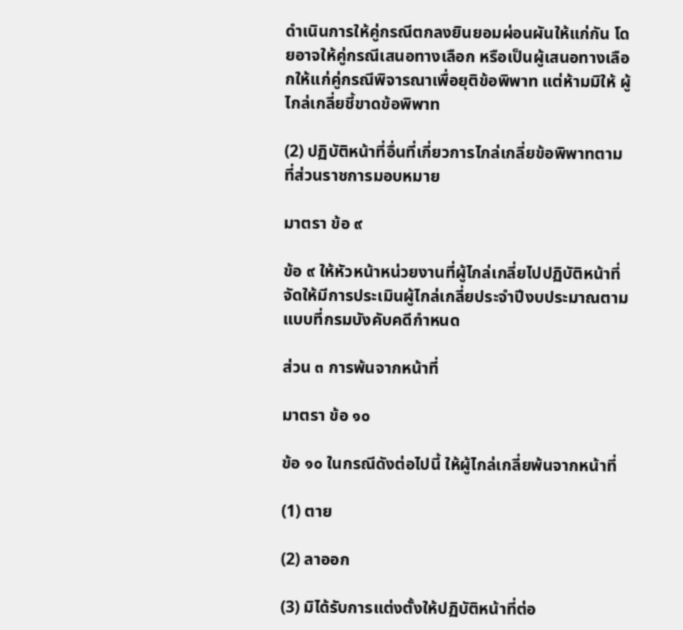ดําเนินการให้คู่กรณีตกลงยินยอมผ่อนผันให้แก่กัน โดยอาจให้คู่กรณีเสนอทางเลือก หรือเป็นผู้เสนอทางเลือกให้แก่คู่กรณีพิจารณาเพื่อยุติข้อพิพาท แต่ห้ามมิให้ ผู้ไกล่เกลี่ยชี้ขาดข้อพิพาท

(2) ปฏิบัติหน้าที่อื่นที่เกี่ยวการไกล่เกลี่ยข้อพิพาทตามที่ส่วนราชการมอบหมาย

มาตรา ข้อ ๙

ข้อ ๙ ให้หัวหน้าหน่วยงานที่ผู้ไกล่เกลี่ยไปปฏิบัติหน้าที่ จัดให้มีการประเมินผู้ไกล่เกลี่ยประจําปีงบประมาณตามแบบที่กรมบังคับคดีกําหนด

ส่วน ๓ การพ้นจากหน้าที่

มาตรา ข้อ ๑๐

ข้อ ๑๐ ในกรณีดังต่อไปนี้ ให้ผู้ไกล่เกลี่ยพ้นจากหน้าที่

(1) ตาย

(2) ลาออก

(3) มิได้รับการแต่งตั้งให้ปฏิบัติหน้าที่ต่อ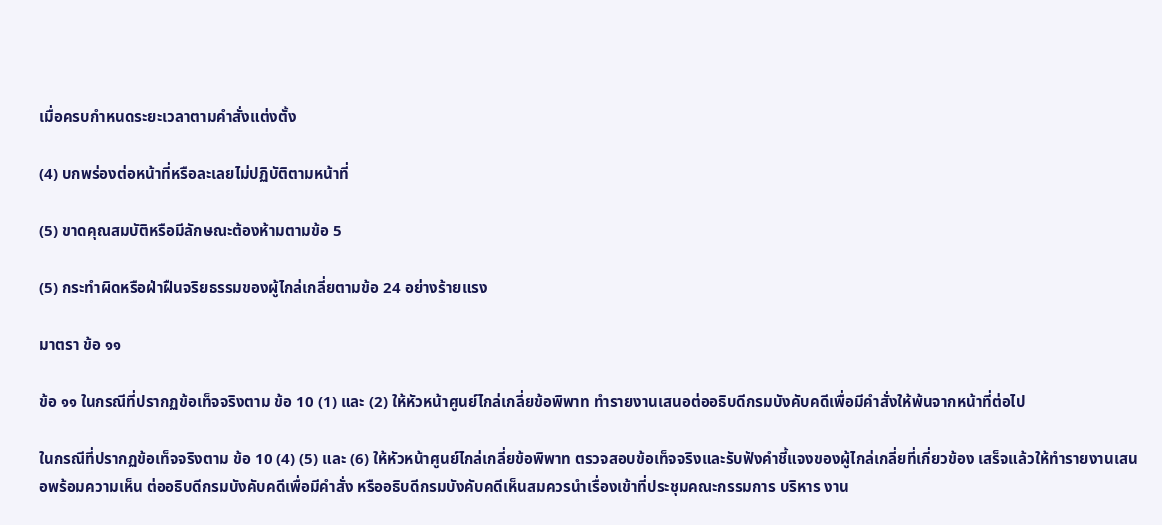เมื่อครบกําหนดระยะเวลาตามคําสั่งแต่งตั้ง

(4) บกพร่องต่อหน้าที่หรือละเลยไม่ปฏิบัติตามหน้าที่

(5) ขาดคุณสมบัติหรือมีลักษณะต้องห้ามตามข้อ 5

(5) กระทําผิดหรือฝ่าฝืนจริยธรรมของผู้ไกล่เกลี่ยตามข้อ 24 อย่างร้ายแรง

มาตรา ข้อ ๑๑

ข้อ ๑๑ ในกรณีที่ปรากฏข้อเท็จจริงตาม ข้อ 10 (1) และ (2) ให้หัวหน้าศูนย์ไกล่เกลี่ยข้อพิพาท ทํารายงานเสนอต่ออธิบดีกรมบังคับคดีเพื่อมีคําสั่งให้พ้นจากหน้าที่ต่อไป

ในกรณีที่ปรากฏข้อเท็จจริงตาม ข้อ 10 (4) (5) และ (6) ให้หัวหน้าศูนย์ไกล่เกลี่ยข้อพิพาท ตรวจสอบข้อเท็จจริงและรับฟังคําชี้แจงของผู้ไกล่เกลี่ยที่เกี่ยวข้อง เสร็จแล้วให้ทํารายงานเสนอพร้อมความเห็น ต่ออธิบดีกรมบังคับคดีเพื่อมีคําสั่ง หรืออธิบดีกรมบังคับคดีเห็นสมควรนําเรื่องเข้าที่ประชุมคณะกรรมการ บริหาร งาน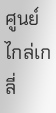ศูนย์ไกล่เกลี่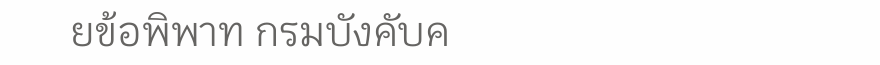ยข้อพิพาท กรมบังคับค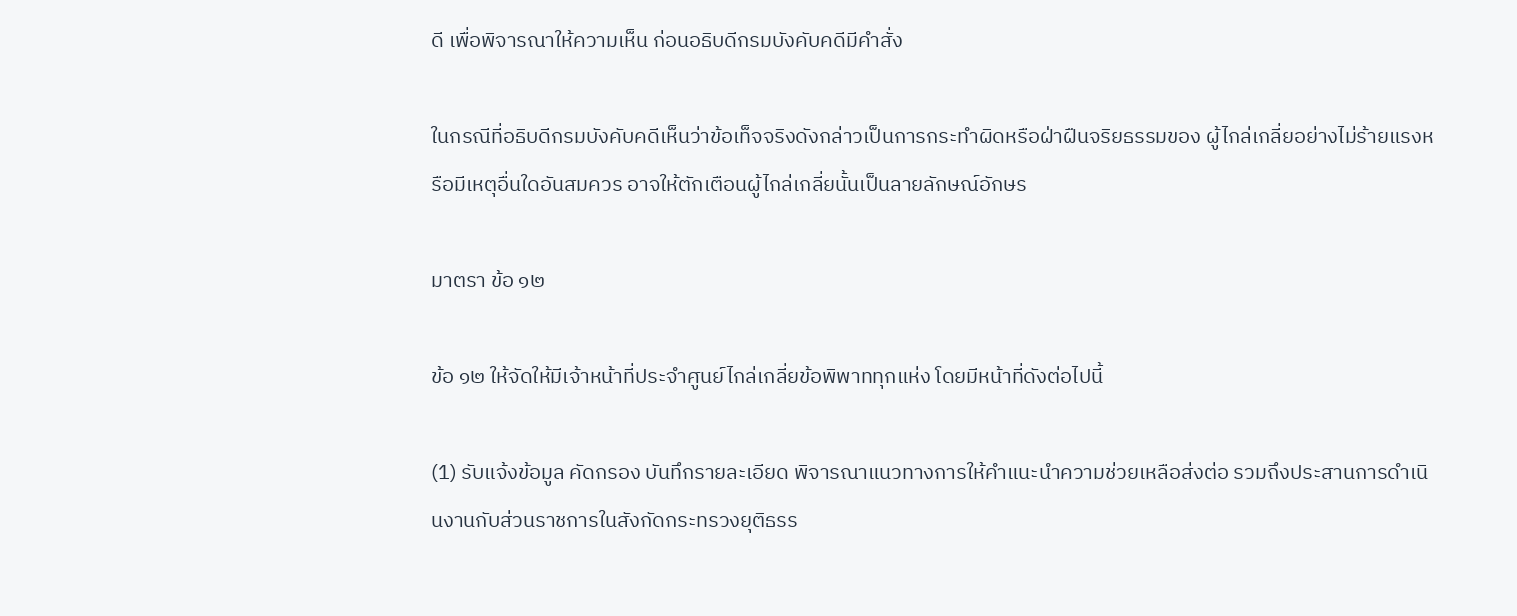ดี เพื่อพิจารณาให้ความเห็น ก่อนอธิบดีกรมบังคับคดีมีคําสั่ง

ในกรณีที่อธิบดีกรมบังคับคดีเห็นว่าข้อเท็จจริงดังกล่าวเป็นการกระทําผิดหรือฝ่าฝืนจริยธรรมของ ผู้ไกล่เกลี่ยอย่างไม่ร้ายแรงหรือมีเหตุอื่นใดอันสมควร อาจให้ตักเตือนผู้ไกล่เกลี่ยนั้นเป็นลายลักษณ์อักษร

มาตรา ข้อ ๑๒

ข้อ ๑๒ ให้จัดให้มีเจ้าหน้าที่ประจําศูนย์ไกล่เกลี่ยข้อพิพาททุกแห่ง โดยมีหน้าที่ดังต่อไปนี้

(1) รับแจ้งข้อมูล คัดกรอง บันทึกรายละเอียด พิจารณาแนวทางการให้คําแนะนําความช่วยเหลือส่งต่อ รวมถึงประสานการดําเนินงานกับส่วนราชการในสังกัดกระทรวงยุติธรร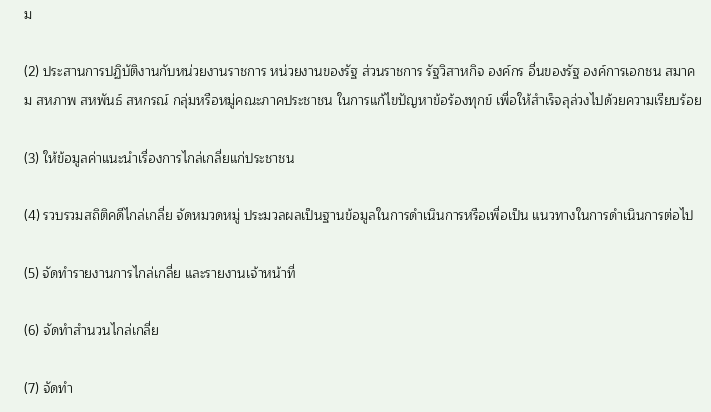ม

(2) ประสานการปฏิบัติงานกับหน่วยงานราชการ หน่วยงานของรัฐ ส่วนราชการ รัฐวิสาหกิจ องค์กร อื่นของรัฐ องค์การเอกชน สมาคม สหภาพ สหพันธ์ สหกรณ์ กลุ่มหรือหมู่คณะภาคประชาชน ในการแก้ไขปัญหาข้อร้องทุกข์ เพื่อให้สําเร็จลุล่วงไปด้วยความเรียบร้อย

(3) ให้ข้อมูลค่าแนะนําเรื่องการไกล่เกลี่ยแก่ประชาชน

(4) รวบรวมสถิติคดีไกล่เกลี่ย จัดหมวดหมู่ ประมวลผลเป็นฐานข้อมูลในการดําเนินการหรือเพื่อเป็น แนวทางในการดําเนินการต่อไป

(5) จัดทํารายงานการไกล่เกลี่ย และรายงานเจ้าหน้าที่

(6) จัดทําสํานวนไกล่เกลี่ย

(7) จัดทํา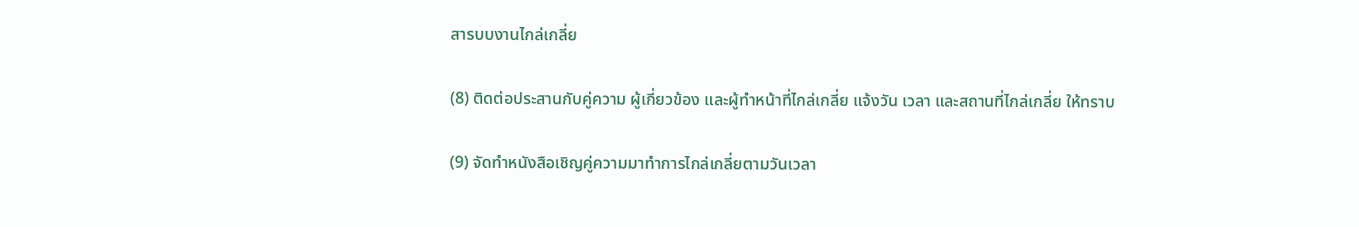สารบบงานไกล่เกลี่ย

(8) ติดต่อประสานกับคู่ความ ผู้เกี่ยวข้อง และผู้ทําหน้าที่ไกล่เกลี่ย แจ้งวัน เวลา และสถานที่ไกล่เกลี่ย ให้ทราบ

(9) จัดทําหนังสือเชิญคู่ความมาทําการไกล่เกลี่ยตามวันเวลา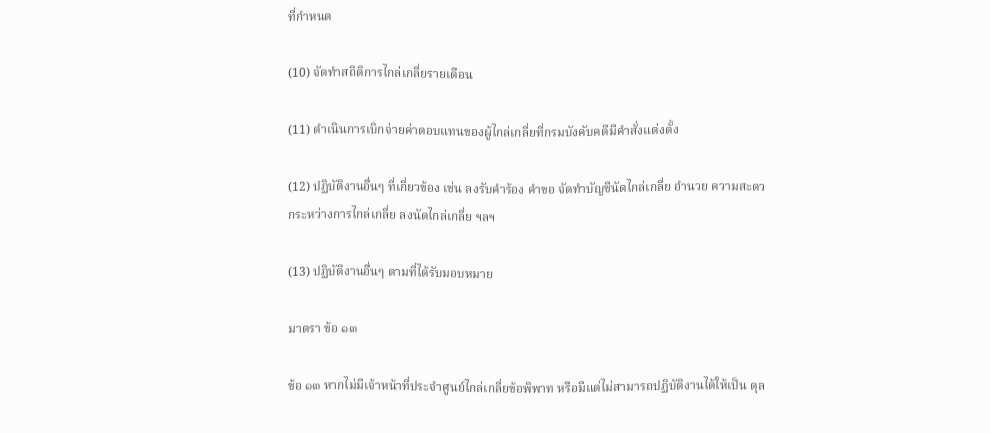ที่กําหนด

(10) จัดทําสถิติการไกล่เกลี่ยรายเดือน

(11) ดําเนินการเบิกจ่ายค่าตอบแทนของผู้ไกล่เกลี่ยที่กรมบังคับคดีมีคําสั่งแต่งตั้ง

(12) ปฏิบัติงานอื่นๆ ที่เกี่ยวข้อง เช่น ลงรับคําร้อง คําขอ จัดทําบัญชีนัดไกล่เกลี่ย อํานวย ความสะดวกระหว่างการไกล่เกลี่ย ลงนัดไกล่เกลี่ย ฯลฯ

(13) ปฏิบัติงานอื่นๆ ตามที่ได้รับมอบหมาย

มาตรา ข้อ ๑๓

ข้อ ๑๓ หากไม่มีเจ้าหน้าที่ประจําศูนย์ไกล่เกลี่ยข้อพิพาท หรือมีแต่ไม่สามารถปฏิบัติงานได้ให้เป็น ดุล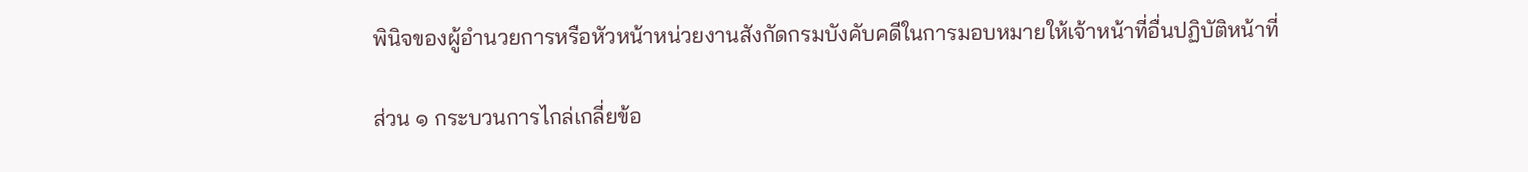พินิจของผู้อํานวยการหรือหัวหน้าหน่วยงานสังกัดกรมบังคับคดีในการมอบหมายให้เจ้าหน้าที่อื่นปฏิบัติหน้าที่

ส่วน ๑ กระบวนการไกล่เกลี่ยข้อ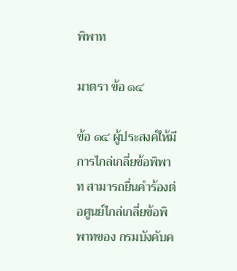พิพาท

มาตรา ข้อ ๑๔

ข้อ ๑๔ ผู้ประสงค์ให้มีการไกล่เกลี่ยข้อพิพาท สามารถยื่นคําร้องต่อศูนย์ไกล่เกลี่ยข้อพิพาทของ กรมบังคับค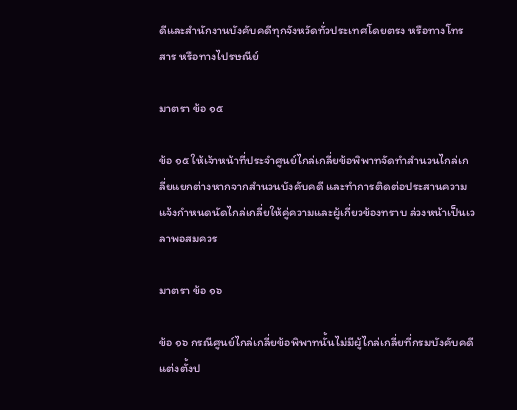ดีและสํานักงานบังคับคดีทุกจังหวัดทั่วประเทศโดยตรง หรือทางโทรสาร หรือทางไปรษณีย์

มาตรา ข้อ ๑๕

ข้อ ๑๕ ให้เจ้าหน้าที่ประจําศูนย์ไกล่เกลี่ยข้อพิพาทจัดทําสํานวนไกล่เกลี่ยแยกต่างหากจากสํานวนบังคับคดี และทําการติดต่อประสานความ แจ้งกําหนดนัดไกล่เกลี่ยให้คู่ความและผู้เกี่ยวข้องทราบ ล่วงหน้าเป็นเวลาพอสมควร

มาตรา ข้อ ๑๖

ข้อ ๑๖ กรณีศูนย์ไกล่เกลี่ยข้อพิพาทนั้นไม่มีผู้ไกล่เกลี่ยที่กรมบังคับคดีแต่งตั้งป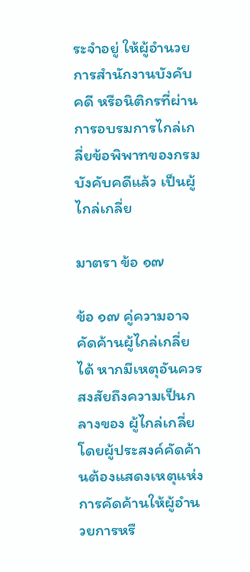ระจําอยู่ ให้ผู้อํานวยการสํานักงานบังคับคดี หรือนิติกรที่ผ่านการอบรมการไกล่เกลี่ยข้อพิพาทของกรมบังคับคดีแล้ว เป็นผู้ไกล่เกลี่ย

มาตรา ข้อ ๑๗

ข้อ ๑๗ คู่ความอาจคัดค้านผู้ไกล่เกลี่ยได้ หากมีเหตุอันควรสงสัยถึงความเป็นกลางของ ผู้ไกล่เกลี่ย โดยผู้ประสงค์คัดค้านต้องแสดงเหตุแห่งการคัดค้านให้ผู้อํานวยการหรื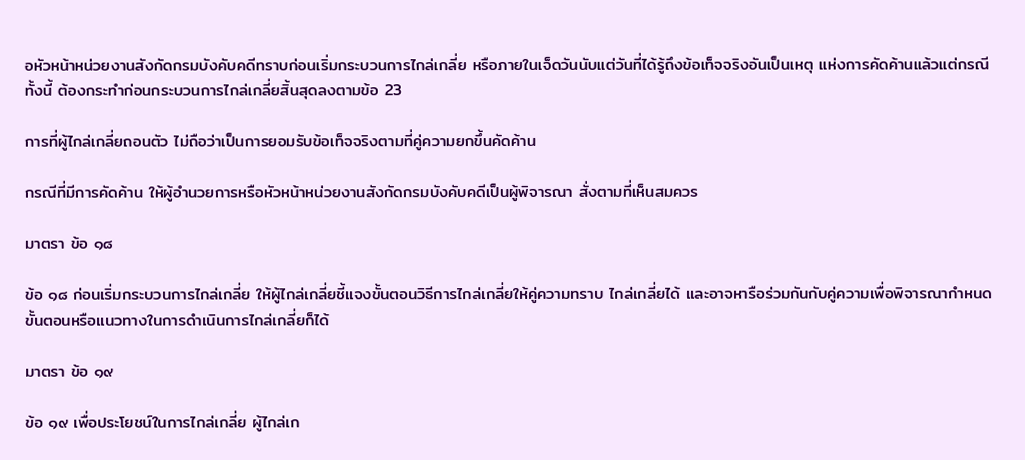อหัวหน้าหน่วยงานสังกัดกรมบังคับคดีทราบก่อนเริ่มกระบวนการไกล่เกลี่ย หรือภายในเจ็ดวันนับแต่วันที่ได้รู้ถึงข้อเท็จจริงอันเป็นเหตุ แห่งการคัดค้านแล้วแต่กรณี ทั้งนี้ ต้องกระทําก่อนกระบวนการไกล่เกลี่ยสิ้นสุดลงตามข้อ 23

การที่ผู้ไกล่เกลี่ยถอนตัว ไม่ถือว่าเป็นการยอมรับข้อเท็จจริงตามที่คู่ความยกขึ้นคัดค้าน

กรณีที่มีการคัดค้าน ให้ผู้อํานวยการหรือหัวหน้าหน่วยงานสังกัดกรมบังคับคดีเป็นผู้พิจารณา สั่งตามที่เห็นสมควร

มาตรา ข้อ ๑๘

ข้อ ๑๘ ก่อนเริ่มกระบวนการไกล่เกลี่ย ให้ผู้ไกล่เกลี่ยชี้แจงขั้นตอนวิธีการไกล่เกลี่ยให้คู่ความทราบ ไกล่เกลี่ยได้ และอาจหารือร่วมกันกับคู่ความเพื่อพิจารณากําหนดขั้นตอนหรือแนวทางในการดําเนินการไกล่เกลี่ยก็ได้

มาตรา ข้อ ๑๙

ข้อ ๑๙ เพื่อประโยชน์ในการไกล่เกลี่ย ผู้ไกล่เก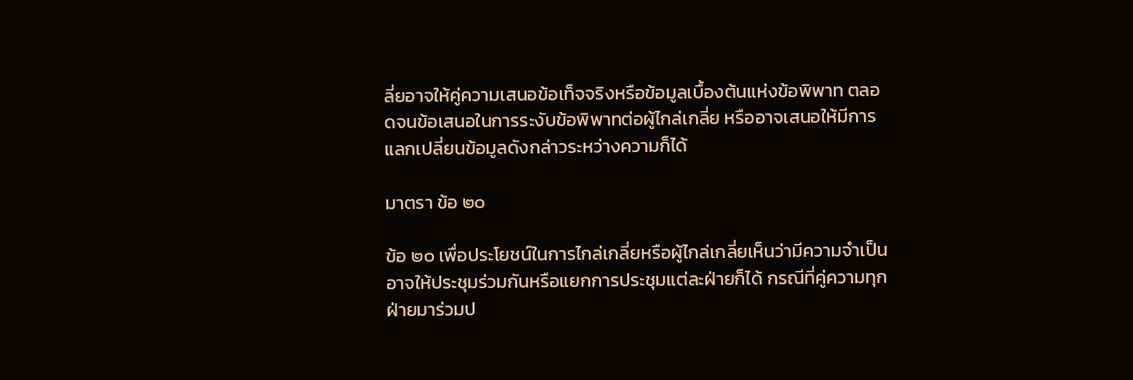ลี่ยอาจให้คู่ความเสนอข้อเท็จจริงหรือข้อมูลเบื้องต้นแห่งข้อพิพาท ตลอดจนข้อเสนอในการระงับข้อพิพาทต่อผู้ไกล่เกลี่ย หรืออาจเสนอให้มีการแลกเปลี่ยนข้อมูลดังกล่าวระหว่างความก็ได้

มาตรา ข้อ ๒๐

ข้อ ๒๐ เพื่อประโยชน์ในการไกล่เกลี่ยหรือผู้ไกล่เกลี่ยเห็นว่ามีความจําเป็น อาจให้ประชุมร่วมกันหรือแยกการประชุมแต่ละฝ่ายก็ได้ กรณีที่คู่ความทุกฝ่ายมาร่วมป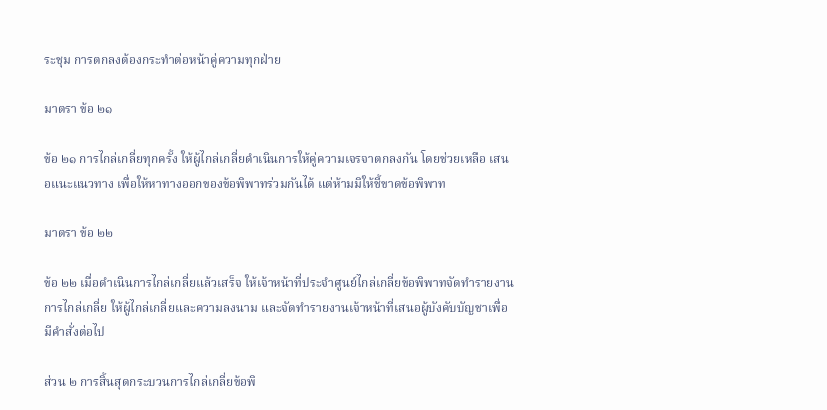ระชุม การตกลงต้องกระทําต่อหน้าคู่ความทุกฝ่าย

มาตรา ข้อ ๒๑

ข้อ ๒๑ การไกล่เกลี่ยทุกครั้ง ให้ผู้ไกล่เกลี่ยดําเนินการให้คู่ความเจรจาตกลงกัน โดยช่วยเหลือ เสนอแนะแนวทาง เพื่อให้หาทางออกของข้อพิพาทร่วมกันได้ แต่ห้ามมิให้ชี้ขาดข้อพิพาท

มาตรา ข้อ ๒๒

ข้อ ๒๒ เมื่อดําเนินการไกล่เกลี่ยแล้วเสร็จ ให้เจ้าหน้าที่ประจําศูนย์ไกล่เกลี่ยข้อพิพาทจัดทํารายงานการไกล่เกลี่ย ให้ผู้ไกล่เกลี่ยและความลงนาม และจัดทํารายงานเจ้าหน้าที่เสนอผู้บังคับบัญชาเพื่อมีคําสั่งต่อไป

ส่วน ๒ การสิ้นสุดกระบวนการไกล่เกลี่ยข้อพิ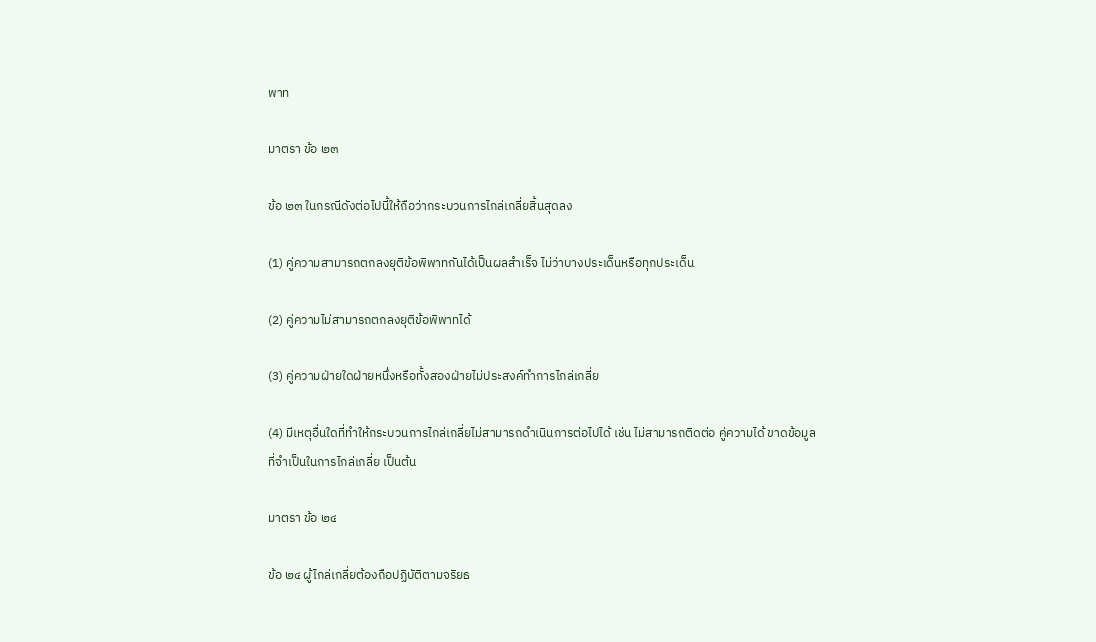พาท

มาตรา ข้อ ๒๓

ข้อ ๒๓ ในกรณีดังต่อไปนี้ให้ถือว่ากระบวนการไกล่เกลี่ยสิ้นสุดลง

(1) คู่ความสามารถตกลงยุติข้อพิพาทกันได้เป็นผลสําเร็จ ไม่ว่าบางประเด็นหรือทุกประเด็น

(2) คู่ความไม่สามารถตกลงยุติข้อพิพาทได้

(3) คู่ความฝ่ายใดฝ่ายหนึ่งหรือทั้งสองฝ่ายไม่ประสงค์ทําการไกล่เกลี่ย

(4) มีเหตุอื่นใดที่ทําให้กระบวนการไกล่เกลี่ยไม่สามารถดําเนินการต่อไปได้ เช่น ไม่สามารถติดต่อ คู่ความได้ ขาดข้อมูลที่จําเป็นในการไกล่เกลี่ย เป็นต้น

มาตรา ข้อ ๒๔

ข้อ ๒๔ ผู้ไกล่เกลี่ยต้องถือปฏิบัติตามจริยธ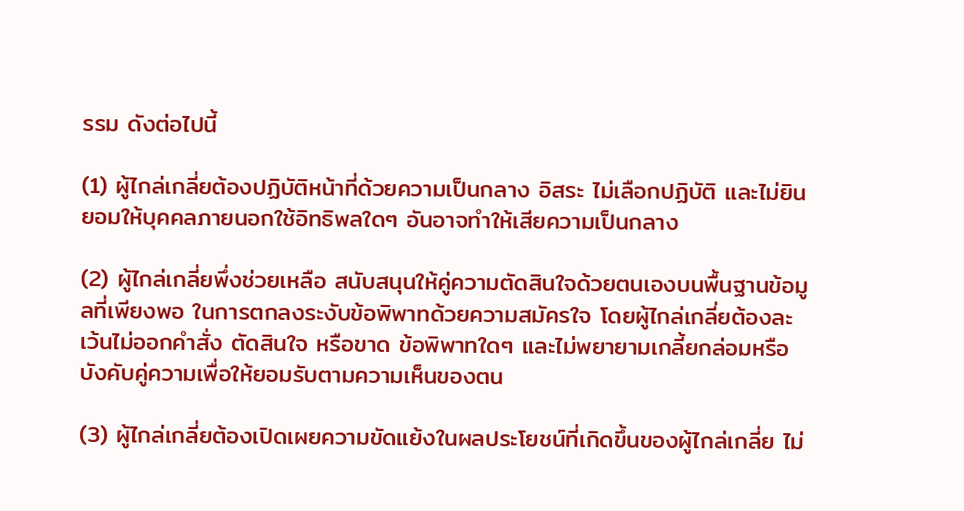รรม ดังต่อไปนี้

(1) ผู้ไกล่เกลี่ยต้องปฏิบัติหน้าที่ด้วยความเป็นกลาง อิสระ ไม่เลือกปฏิบัติ และไม่ยินยอมให้บุคคลภายนอกใช้อิทธิพลใดๆ อันอาจทําให้เสียความเป็นกลาง

(2) ผู้ไกล่เกลี่ยพึ่งช่วยเหลือ สนับสนุนให้คู่ความตัดสินใจด้วยตนเองบนพื้นฐานข้อมูลที่เพียงพอ ในการตกลงระงับข้อพิพาทด้วยความสมัครใจ โดยผู้ไกล่เกลี่ยต้องละเว้นไม่ออกคําสั่ง ตัดสินใจ หรือขาด ข้อพิพาทใดๆ และไม่พยายามเกลี้ยกล่อมหรือบังคับคู่ความเพื่อให้ยอมรับตามความเห็นของตน

(3) ผู้ไกล่เกลี่ยต้องเปิดเผยความขัดแย้งในผลประโยชน์ที่เกิดขึ้นของผู้ไกล่เกลี่ย ไม่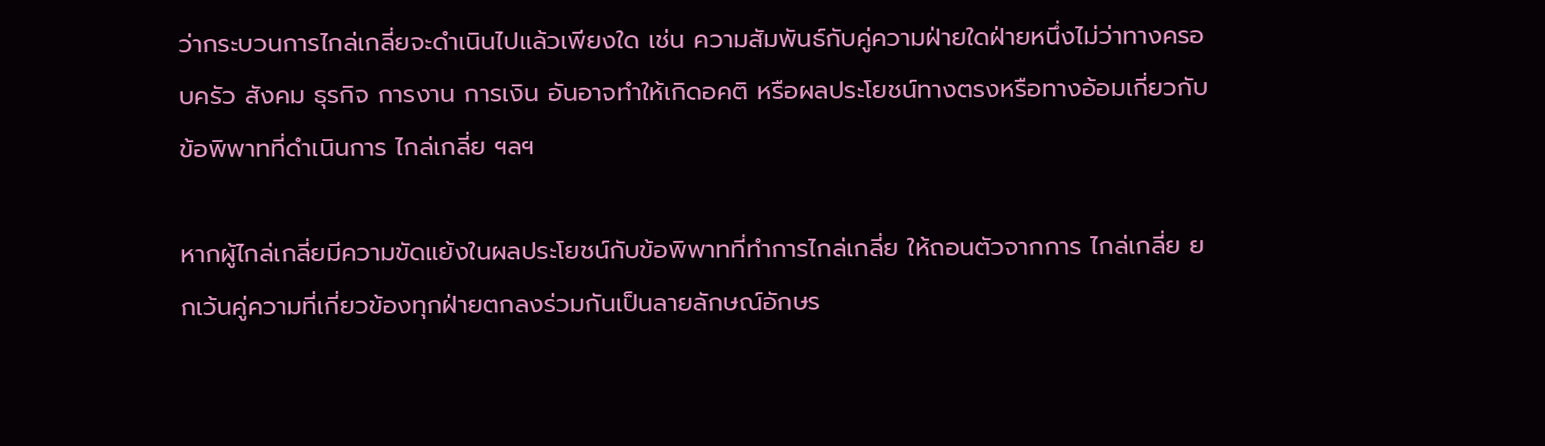ว่ากระบวนการไกล่เกลี่ยจะดําเนินไปแล้วเพียงใด เช่น ความสัมพันธ์กับคู่ความฝ่ายใดฝ่ายหนึ่งไม่ว่าทางครอบครัว สังคม ธุรกิจ การงาน การเงิน อันอาจทําให้เกิดอคติ หรือผลประโยชน์ทางตรงหรือทางอ้อมเกี่ยวกับข้อพิพาทที่ดําเนินการ ไกล่เกลี่ย ฯลฯ

หากผู้ไกล่เกลี่ยมีความขัดแย้งในผลประโยชน์กับข้อพิพาทที่ทําการไกล่เกลี่ย ให้ถอนตัวจากการ ไกล่เกลี่ย ยกเว้นคู่ความที่เกี่ยวข้องทุกฝ่ายตกลงร่วมกันเป็นลายลักษณ์อักษร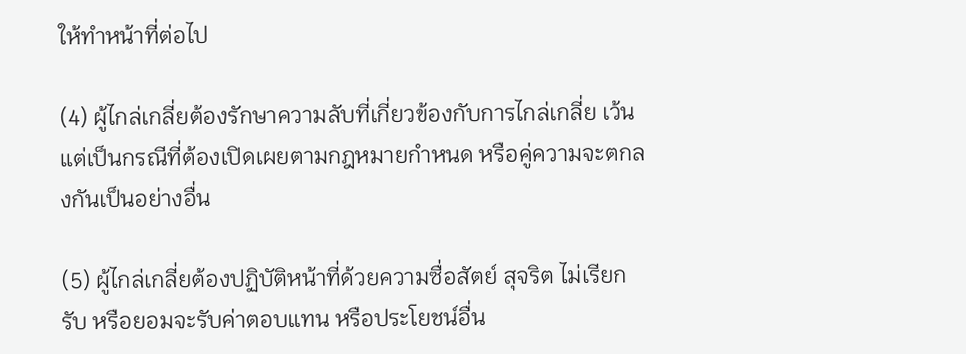ให้ทําหน้าที่ต่อไป

(4) ผู้ไกล่เกลี่ยต้องรักษาความลับที่เกี่ยวข้องกับการไกล่เกลี่ย เว้นแต่เป็นกรณีที่ต้องเปิดเผยตามกฎหมายกําหนด หรือคู่ความจะตกลงกันเป็นอย่างอื่น

(5) ผู้ไกล่เกลี่ยต้องปฏิบัติหน้าที่ด้วยความซื่อสัตย์ สุจริต ไม่เรียก รับ หรือยอมจะรับค่าตอบแทน หรือประโยชน์อื่น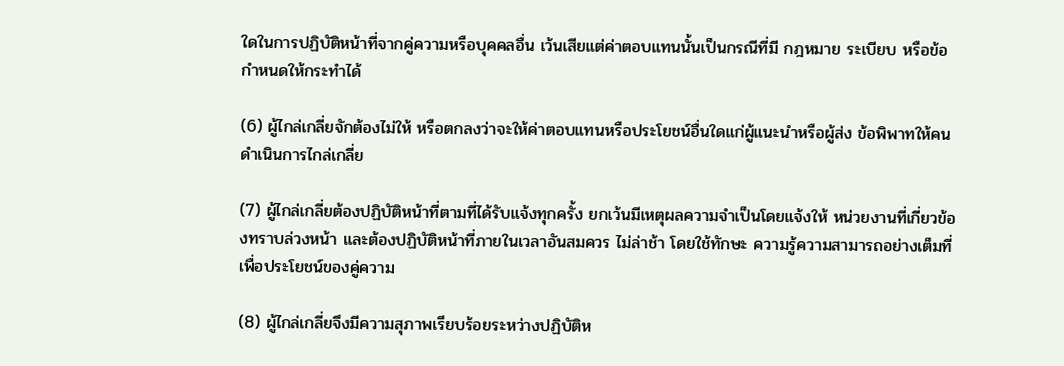ใดในการปฏิบัติหน้าที่จากคู่ความหรือบุคคลอื่น เว้นเสียแต่ค่าตอบแทนนั้นเป็นกรณีที่มี กฎหมาย ระเบียบ หรือข้อกําหนดให้กระทําได้

(6) ผู้ไกล่เกลี่ยจักต้องไม่ให้ หรือตกลงว่าจะให้ค่าตอบแทนหรือประโยชน์อื่นใดแก่ผู้แนะนําหรือผู้ส่ง ข้อพิพาทให้คนดําเนินการไกล่เกลี่ย

(7) ผู้ไกล่เกลี่ยต้องปฏิบัติหน้าที่ตามที่ได้รับแจ้งทุกครั้ง ยกเว้นมีเหตุผลความจําเป็นโดยแจ้งให้ หน่วยงานที่เกี่ยวข้องทราบล่วงหน้า และต้องปฏิบัติหน้าที่ภายในเวลาอันสมควร ไม่ล่าช้า โดยใช้ทักษะ ความรู้ความสามารถอย่างเต็มที่เพื่อประโยชน์ของคู่ความ

(8) ผู้ไกล่เกลี่ยจึงมีความสุภาพเรียบร้อยระหว่างปฏิบัติห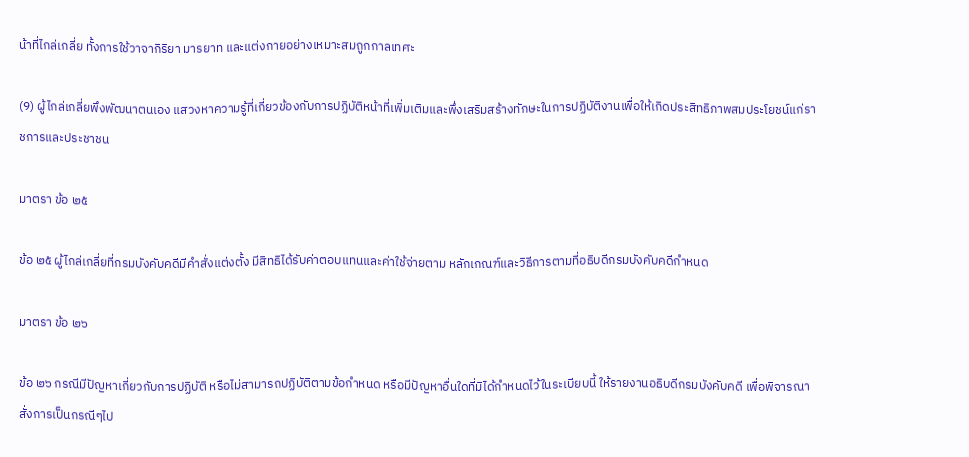น้าที่ไกล่เกลี่ย ทั้งการใช้วาจากิริยา มารยาท และแต่งกายอย่างเหมาะสมถูกกาลเทศะ

(9) ผู้ไกล่เกลี่ยพึงพัฒนาตนเอง แสวงหาความรู้ที่เกี่ยวข้องกับการปฏิบัติหน้าที่เพิ่มเติมและพึ่งเสริมสร้างทักษะในการปฏิบัติงานเพื่อให้เกิดประสิทธิภาพสมประโยชน์แก่ราชการและประชาชน

มาตรา ข้อ ๒๕

ข้อ ๒๕ ผู้ไกล่เกลี่ยที่กรมบังคับคดีมีคําสั่งแต่งตั้ง มีสิทธิได้รับค่าตอบแทนและค่าใช้จ่ายตาม หลักเกณฑ์และวิธีการตามที่อธิบดีกรมบังคับคดีกําหนด

มาตรา ข้อ ๒๖

ข้อ ๒๖ กรณีมีปัญหาเกี่ยวกับการปฏิบัติ หรือไม่สามารถปฏิบัติตามข้อกําหนด หรือมีปัญหาอื่นใดที่มิได้กําหนดไว้ในระเบียบนี้ ให้รายงานอธิบดีกรมบังคับคดี เพื่อพิจารณาสั่งการเป็นกรณีๆไป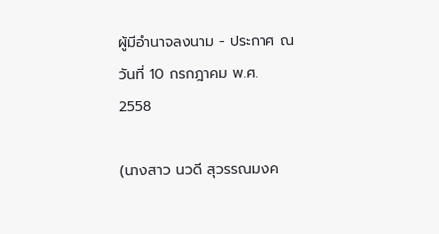ผู้มีอํานาจลงนาม - ประกาศ ณ วันที่ 10 กรกฎาคม พ.ศ. 2558

(นางสาว นวดี สุวรรณมงค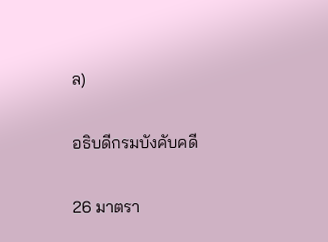ล)

อธิบดีกรมบังคับคดี

26 มาตรา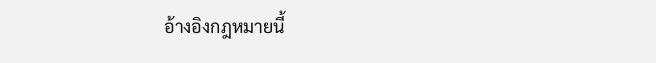อ้างอิงกฎหมายนี้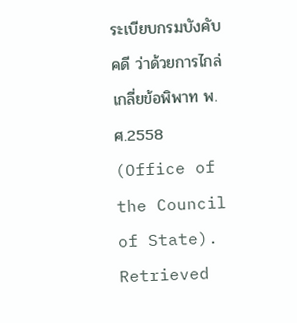ระเบียบกรมบังคับคดี ว่าด้วยการไกล่เกลี่ยข้อพิพาท พ.ศ.2558 (Office of the Council of State). Retrieved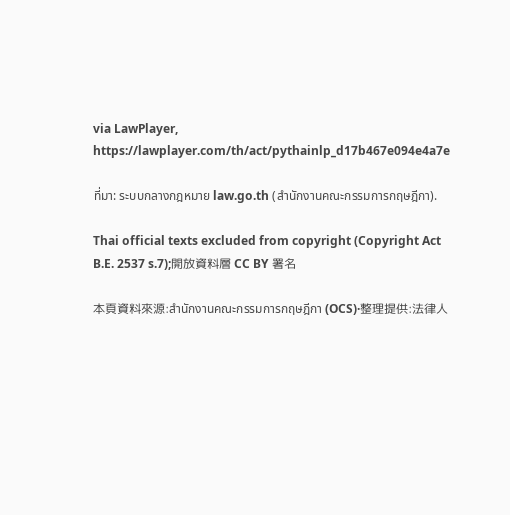via LawPlayer, https://lawplayer.com/th/act/pythainlp_d17b467e094e4a7e

ที่มา: ระบบกลางกฎหมาย law.go.th (สำนักงานคณะกรรมการกฤษฎีกา).

Thai official texts excluded from copyright (Copyright Act B.E. 2537 s.7);開放資料層 CC BY 署名

本頁資料來源:สำนักงานคณะกรรมการกฤษฎีกา (OCS)·整理提供:法律人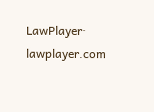LawPlayer· lawplayer.com